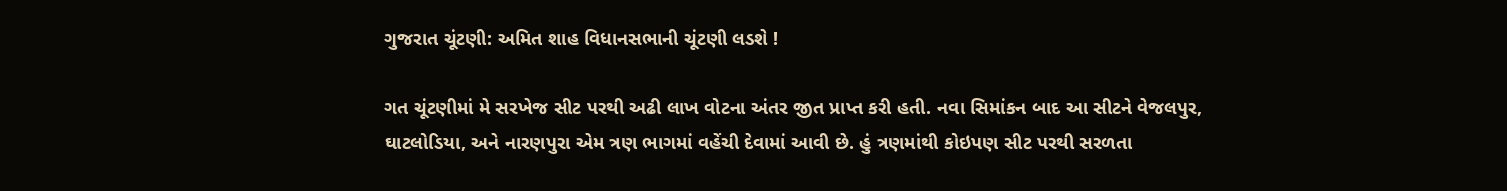ગુજરાત ચૂંટણી: અમિત શાહ વિધાનસભાની ચૂંટણી લડશે !

ગત ચૂંટણીમાં મે સરખેજ સીટ પરથી અઢી લાખ વોટના અંતર જીત પ્રાપ્ત કરી હતી. નવા સિમાંકન બાદ આ સીટને વેજલપુર, ઘાટલોડિયા, અને નારણપુરા એમ ત્રણ ભાગમાં વહેંચી દેવામાં આવી છે. હું ત્રણમાંથી કોઇપણ સીટ પરથી સરળતા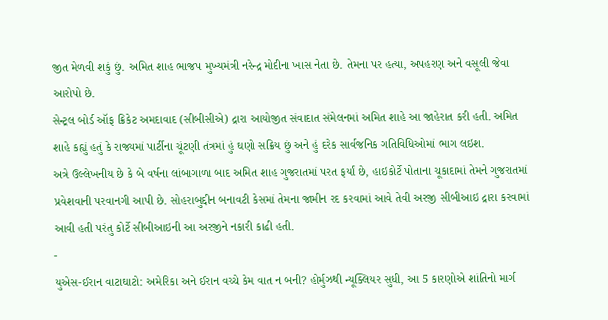જીત મેળવી શકું છું. અમિત શાહ ભાજપ મુખ્યમંત્રી નરેન્દ્ર મોદીના ખાસ નેતા છે. તેમના પર હત્યા, અપહરણ અને વસૂલી જેવા આરોપો છે.
સેન્ટ્રલ બોર્ડ ઑફ ક્રિકેટ અમદાવાદ (સીબીસીએ) દ્રારા આયોજીત સંવાદાત સંમેલનમાં અમિત શાહે આ જાહેરાત કરી હતી. અમિત શાહે કહ્યું હતું કે રાજ્યમાં પાર્ટીના ચૂંટણી તંત્રમાં હું ઘણો સક્રિય છું અને હું દરેક સાર્વજનિક ગતિવિધિઓમાં ભાગ લઇશ.
અત્રે ઉલ્લેખનીય છે કે બે વર્ષના લાંબાગાળા બાદ અમિત શાહ ગુજરાતમાં પરત ફર્યાં છે, હાઇકોર્ટે પોતાના ચૂકાદામાં તેમને ગુજરાતમાં પ્રવેશવાની પરવાનગી આપી છે. સોહરાબુદ્દીન બનાવટી કેસમાં તેમના જામીન રદ કરવામાં આવે તેવી અરજી સીબીઆઇ દ્રારા કરવામાં આવી હતી પરંતુ કોર્ટે સીબીઆઇની આ અરજીને નકારી કાઢી હતી.
-
યુએસ-ઈરાન વાટાઘાટો: અમેરિકા અને ઈરાન વચ્ચે કેમ વાત ન બની? હોર્મુઝથી ન્યૂક્લિયર સુધી, આ 5 કારણોએ શાંતિનો માર્ગ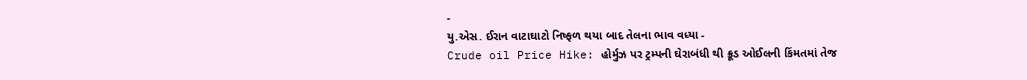-
યુ.એસ. ઈરાન વાટાઘાટો નિષ્ફળ થયા બાદ તેલના ભાવ વધ્યા -
Crude oil Price Hike: હોર્મુઝ પર ટ્રમ્પની ઘેરાબંધી થી ક્રૂડ ઓઈલની કિંમતમાં તેજ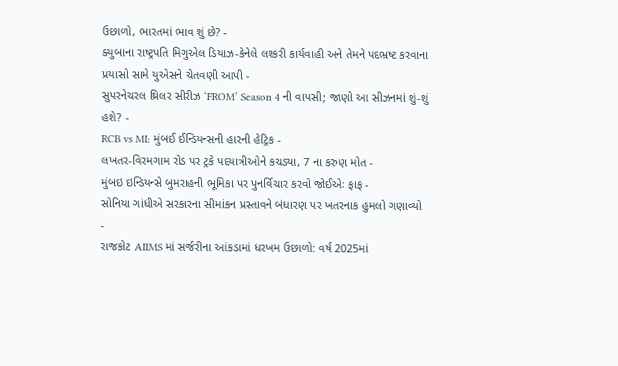ઉછાળો, ભારતમાં ભાવ શું છે? -
ક્યુબાના રાષ્ટ્રપતિ મિગુએલ ડિયાઝ-કેનેલે લશ્કરી કાર્યવાહી અને તેમને પદભ્રષ્ટ કરવાના પ્રયાસો સામે યુએસને ચેતવણી આપી -
સુપરનેચરલ થ્રિલર સીરીઝ ‘FROM’ Season 4 ની વાપસી; જાણો આ સીઝનમાં શું-શું હશે? -
RCB vs MI: મુંબઈ ઈન્ડિયન્સની હારની હેટ્રિક -
લખતર-વિરમગામ રોડ પર ટ્રકે પદયાત્રીઓને કચડ્યા, 7 ના કરુણ મોત -
મુંબઇ ઇન્ડિયન્સે બુમરાહની ભૂમિકા પર પુનર્વિચાર કરવો જોઈએઃ ફાફ -
સોનિયા ગાંધીએ સરકારના સીમાંકન પ્રસ્તાવને બંધારણ પર ખતરનાક હુમલો ગણાવ્યો -
રાજકોટ AIIMS માં સર્જરીના આંકડામાં ધરખમ ઉછાળો: વર્ષ 2025માં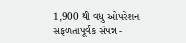1,900 થી વધુ ઓપરેશન સફળતાપૂર્વક સંપન્ન -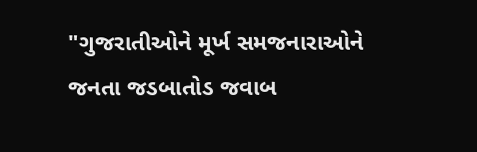"ગુજરાતીઓને મૂર્ખ સમજનારાઓને જનતા જડબાતોડ જવાબ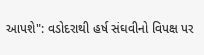આપશે": વડોદરાથી હર્ષ સંઘવીનો વિપક્ષ પર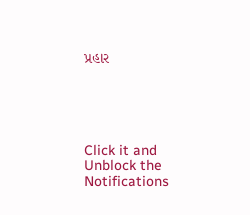પ્રહાર





Click it and Unblock the Notifications